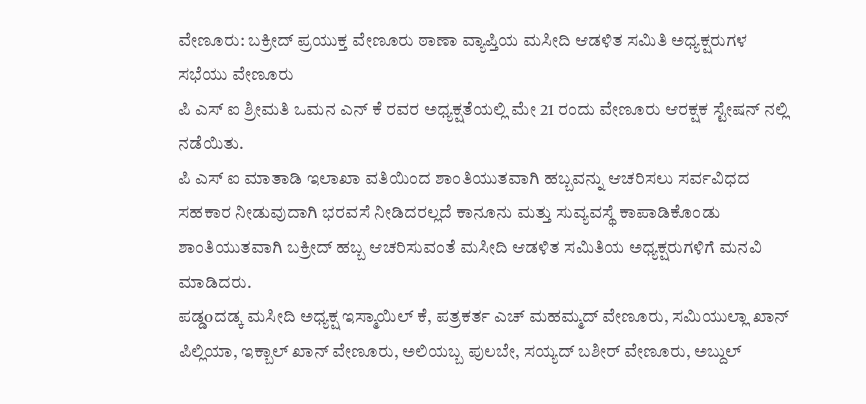ವೇಣೂರು: ಬಕ್ರೀದ್ ಪ್ರಯುಕ್ತ ವೇಣೂರು ಠಾಣಾ ವ್ಯಾಪ್ತಿಯ ಮಸೀದಿ ಆಡಳಿತ ಸಮಿತಿ ಅಧ್ಯಕ್ಷರುಗಳ ಸಭೆಯು ವೇಣೂರು
ಪಿ ಎಸ್ ಐ ಶ್ರೀಮತಿ ಒಮನ ಎನ್ ಕೆ ರವರ ಅಧ್ಯಕ್ಷತೆಯಲ್ಲಿ ಮೇ 21 ರಂದು ವೇಣೂರು ಆರಕ್ಷಕ ಸ್ಟೇಷನ್ ನಲ್ಲಿ ನಡೆಯಿತು.
ಪಿ ಎಸ್ ಐ ಮಾತಾಡಿ ಇಲಾಖಾ ವತಿಯಿಂದ ಶಾಂತಿಯುತವಾಗಿ ಹಬ್ಬವನ್ನು ಆಚರಿಸಲು ಸರ್ವವಿಧದ ಸಹಕಾರ ನೀಡುವುದಾಗಿ ಭರವಸೆ ನೀಡಿದರಲ್ಲದೆ ಕಾನೂನು ಮತ್ತು ಸುವ್ಯವಸ್ಥೆ ಕಾಪಾಡಿಕೊಂಡು ಶಾಂತಿಯುತವಾಗಿ ಬಕ್ರೀದ್ ಹಬ್ಬ ಆಚರಿಸುವಂತೆ ಮಸೀದಿ ಆಡಳಿತ ಸಮಿತಿಯ ಅಧ್ಯಕ್ಷರುಗಳಿಗೆ ಮನವಿ ಮಾಡಿದರು.
ಪಡ್ಡoದಡ್ಕ ಮಸೀದಿ ಅಧ್ಯಕ್ಷ ಇಸ್ಮಾಯಿಲ್ ಕೆ, ಪತ್ರಕರ್ತ ಎಚ್ ಮಹಮ್ಮದ್ ವೇಣೂರು, ಸಮಿಯುಲ್ಲಾ ಖಾನ್ ಪಿಲ್ಲಿಯಾ, ಇಕ್ಬಾಲ್ ಖಾನ್ ವೇಣೂರು, ಅಲಿಯಬ್ಬ ಪುಲಬೇ, ಸಯ್ಯದ್ ಬಶೀರ್ ವೇಣೂರು, ಅಬ್ದುಲ್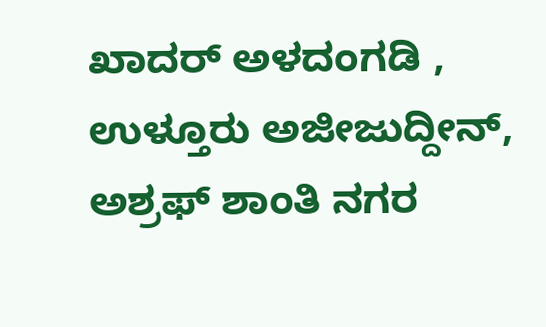ಖಾದರ್ ಅಳದಂಗಡಿ , ಉಳ್ತೂರು ಅಜೀಜುದ್ದೀನ್, ಅಶ್ರಫ್ ಶಾಂತಿ ನಗರ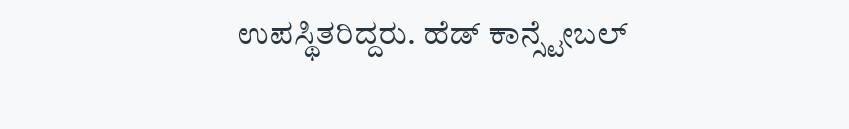ಉಪಸ್ಥಿತರಿದ್ದರು. ಹೆಡ್ ಕಾನ್ಸ್ಟೇಬಲ್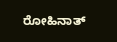ರೋಹಿನಾತ್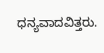ಧನ್ಯವಾದವಿತ್ತರು.